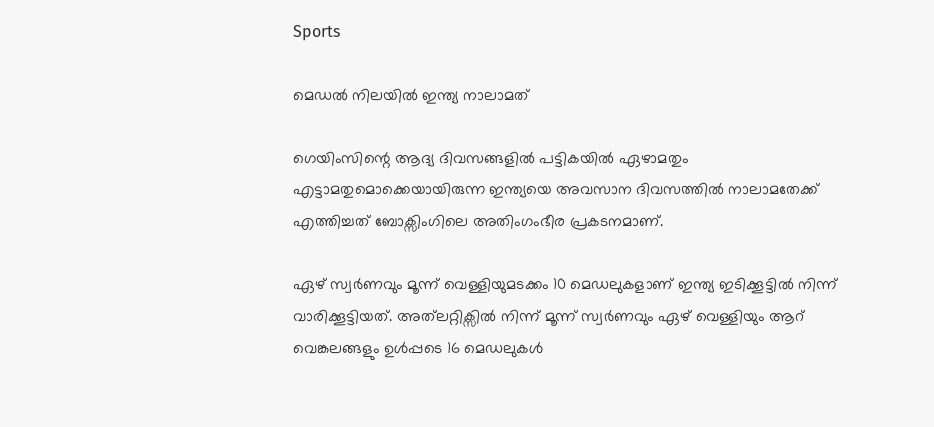Sports

മെഡല്‍ നിലയില്‍ ഇന്ത്യ നാലാമത്

ഗെയിംസിന്റെ ആദ്യ ദിവസങ്ങളില്‍ പട്ടികയില്‍ ഏഴാമതും എട്ടാമതുമൊക്കെയായിരുന്ന ഇന്ത്യയെ അവസാന ദിവസത്തില്‍ നാലാമതേക്ക് എത്തിച്ചത് ബോക്സിംഗിലെ അതിംഗംഭീര പ്രക‌ടനമാണ്.

ഏഴ് സ്വർണവും മൂന്ന് വെള്ളിയുമടക്കം 10 മെഡലുകളാണ് ഇന്ത്യ ഇടിക്കൂട്ടില്‍ നിന്ന് വാരിക്കൂട്ടിയത്. അത്‌ലറ്റിക്സില്‍ നിന്ന് മൂന്ന് സ്വർണവും ഏഴ് വെള്ളിയും ആറ് വെങ്കലങ്ങളും ഉള്‍പ്പടെ 16 മെഡലുകള്‍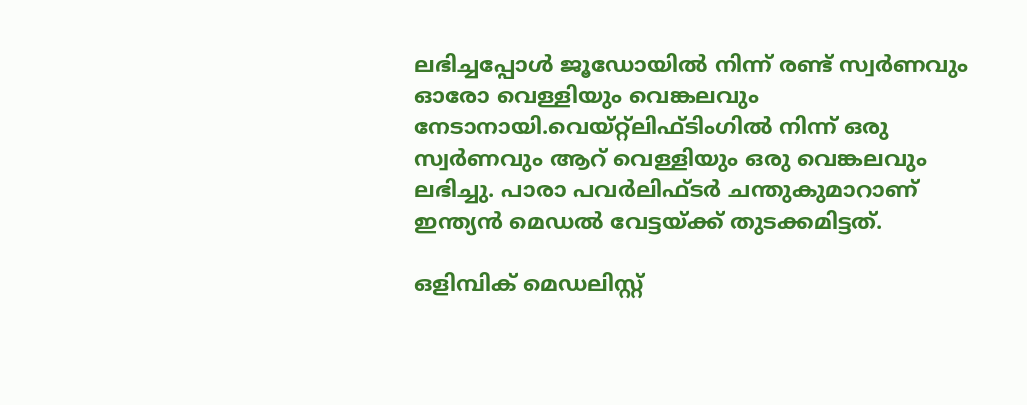ലഭിച്ചപ്പോള്‍ ജൂഡോയില്‍ നിന്ന് രണ്ട് സ്വർണവും ഓരോ വെള്ളിയും വെങ്കലവും നേടാനായി.വെയ്റ്റ്‌ലിഫ്ടിംഗില്‍ നിന്ന് ഒരു സ്വർണവും ആറ് വെള്ളിയും ഒരു വെങ്കലവും ലഭിച്ചു. പാരാ പവർലിഫ്ടർ ചന്തുകുമാറാണ് ഇന്ത്യൻ മെഡല്‍ വേട്ടയ്ക്ക് തുടക്കമിട്ടത്.

ഒളിമ്പിക് മെഡലിസ്റ്റ്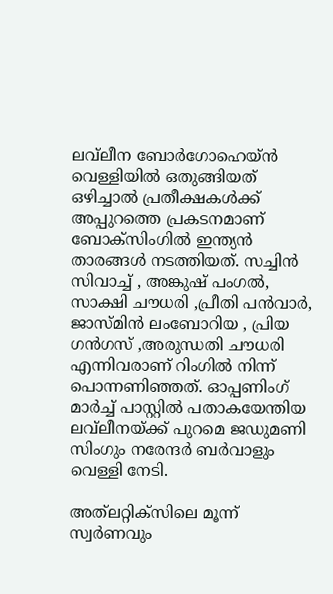ലവ്‌ലീന ബോർഗോഹെയ്ൻ വെള്ളിയില്‍ ഒതുങ്ങിയത് ഒഴിച്ചാല്‍ പ്രതീക്ഷകള്‍ക്ക് അപ്പുറത്തെ പ്രകടനമാണ് ബോക്സിംഗില്‍ ഇന്ത്യൻ താരങ്ങള്‍ നടത്തിയത്. സച്ചിൻ സിവാച്ച്‌ , അങ്കുഷ് പംഗല്‍, സാക്ഷി ചൗധരി ,പ്രീതി പൻവാർ, ജാസ്മിൻ ലംബോറിയ , പ്രിയ ഗൻഗസ് ,അരുന്ധതി ചൗധരി എന്നിവരാണ് റിംഗില്‍ നിന്ന് പൊന്നണിഞ്ഞത്. ഓപ്പണിംഗ് മാർച്ച്‌ പാസ്റ്റില്‍ പതാകയേന്തിയ ലവ്‌ലീനയ്ക്ക് പുറമെ ജഡുമണി സിംഗും നരേന്ദർ ബർവാളും വെള്ളി നേടി.

അത്‌ലറ്റിക്സിലെ മൂന്ന് സ്വർണവും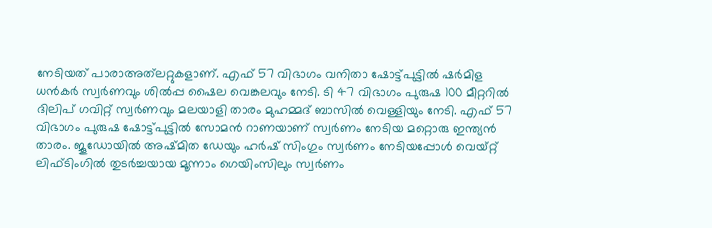നേടിയത് പാരാഅത്‌ലറ്റുകളാണ്. എഫ് 57 വിഭാഗം വനിതാ ഷോട്ട്പുട്ടില്‍ ഷർമിള ധൻകർ സ്വർണവും ശില്‍പ്പ ഷൈല വെങ്കലവും നേടി. ടി 47 വിഭാഗം പുരുഷ 100 മീറ്ററില്‍ ദിലിപ് ഗവിറ്റ് സ്വർണവും മലയാളി താരം മുഹമ്മദ് ബാസില്‍ വെള്ളിയും നേടി. എഫ് 57 വിഭാഗം പുരുഷ ഷോട്ട്പുട്ടില്‍ സോമൻ റാണയാണ് സ്വർണം നേടിയ മറ്റൊരു ഇന്ത്യൻ താരം. ജൂഡോയില്‍ അഷ്മിത ഡേയും ഹർഷ് സിംഗും സ്വർണം നേടിയപ്പോള്‍ വെയ്റ്റ് ലിഫ്ടിംഗില്‍ തുടർച്ചയായ മൂന്നാം ഗെയിംസിലും സ്വർണം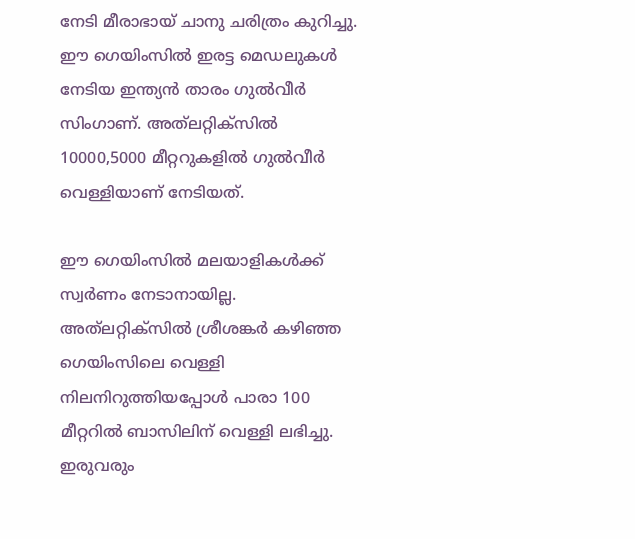നേടി മീരാഭായ് ചാനു ചരിത്രം കുറിച്ചു. ഈ ഗെയിംസില്‍ ഇരട്ട മെഡലുകള്‍ നേടിയ ഇന്ത്യൻ താരം ഗുല്‍വീർ സിംഗാണ്. അത്‌ലറ്റിക്സില്‍ 10000,5000 മീറ്ററുകളില്‍ ഗുല്‍വീർ വെള്ളിയാണ് നേടിയത്.

ഈ ഗെയിംസില്‍ മലയാളികള്‍ക്ക് സ്വർണം നേടാനായില്ല. അത്‌ലറ്റിക്സില്‍ ശ്രീശങ്കർ കഴിഞ്ഞ ഗെയിംസിലെ വെള്ളി നിലനിറുത്തിയപ്പോള്‍ പാരാ 100 മീറ്ററില്‍ ബാസിലിന് വെള്ളി ലഭിച്ചു. ഇരുവരും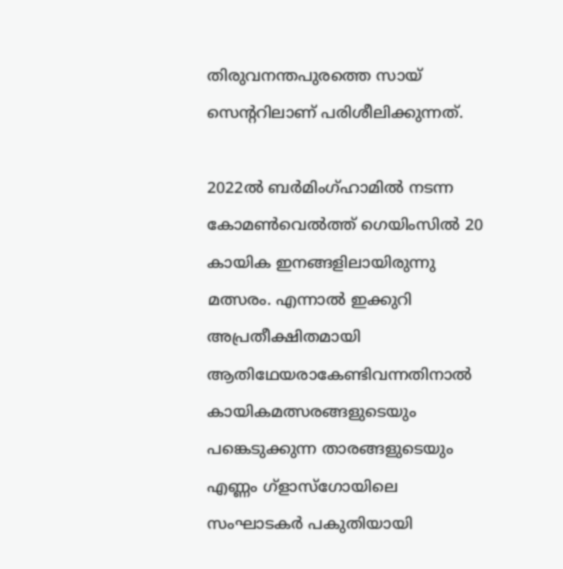തിരുവനന്തപുരത്തെ സായ് സെന്ററിലാണ് പരിശീലിക്കുന്നത്.

2022ല്‍ ബർമിംഗ്ഹാമില്‍ നടന്ന കോമണ്‍വെല്‍ത്ത് ഗെയിംസില്‍ 20 കായിക ഇനങ്ങളിലായിരുന്നു മത്സരം. എന്നാല്‍ ഇക്കുറി അപ്രതീക്ഷിതമായി ആതിഥേയരാകേണ്ടിവന്നതിനാല്‍ കായികമത്സരങ്ങളുടെയും പങ്കെടുക്കുന്ന താരങ്ങളുടെയും എണ്ണം ഗ്ളാസ്ഗോയിലെ സംഘാടകർ പകുതിയായി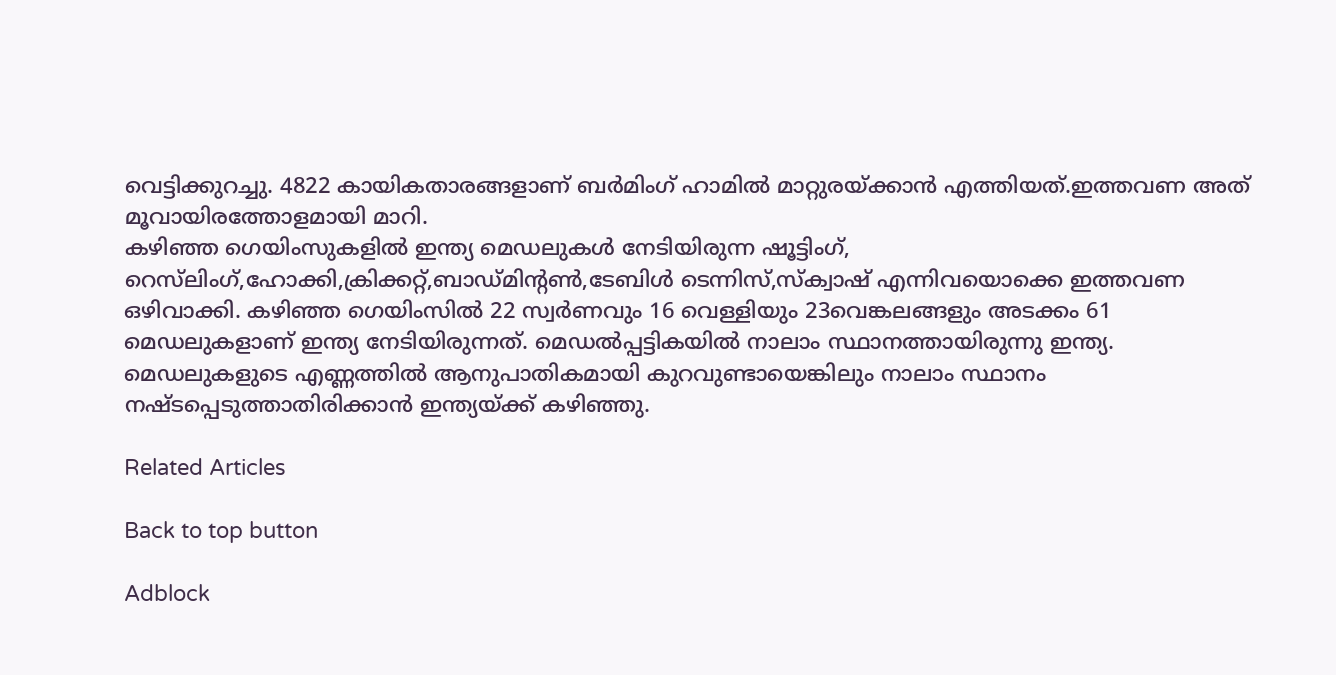വെട്ടിക്കുറച്ചു. 4822 കായികതാരങ്ങളാണ് ബർമിംഗ് ഹാമില്‍ മാറ്റുരയ്ക്കാൻ എത്തിയത്.ഇത്തവണ അത് മൂവായിരത്തോളമായി മാറി.
കഴിഞ്ഞ ഗെയിംസുകളില്‍ ഇന്ത്യ മെഡലുകള്‍ നേടിയിരുന്ന ഷൂട്ടിംഗ്, റെസ്‌ലിംഗ്,ഹോക്കി,ക്രിക്കറ്റ്,ബാഡ്മിന്റണ്‍,ടേബിള്‍ ടെന്നിസ്,സ്ക്വാഷ് എന്നിവയൊക്കെ ഇത്തവണ ഒഴിവാക്കി. കഴിഞ്ഞ ഗെയിംസില്‍ 22 സ്വർണവും 16 വെള്ളിയും 23വെങ്കലങ്ങളും അടക്കം 61 മെഡലുകളാണ് ഇന്ത്യ നേടിയിരുന്നത്. മെഡല്‍പ്പട്ടികയില്‍ നാലാം സ്ഥാനത്തായിരുന്നു ഇന്ത്യ. മെഡലുകളുടെ എണ്ണത്തില്‍ ആനുപാതികമായി കുറവുണ്ടായെങ്കിലും നാലാം സ്ഥാനം നഷ്ടപ്പെടുത്താതിരിക്കാൻ ഇന്ത്യയ്ക്ക് കഴിഞ്ഞു.

Related Articles

Back to top button

Adblock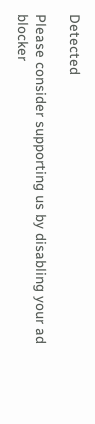Detected

Please consider supporting us by disabling your ad blocker